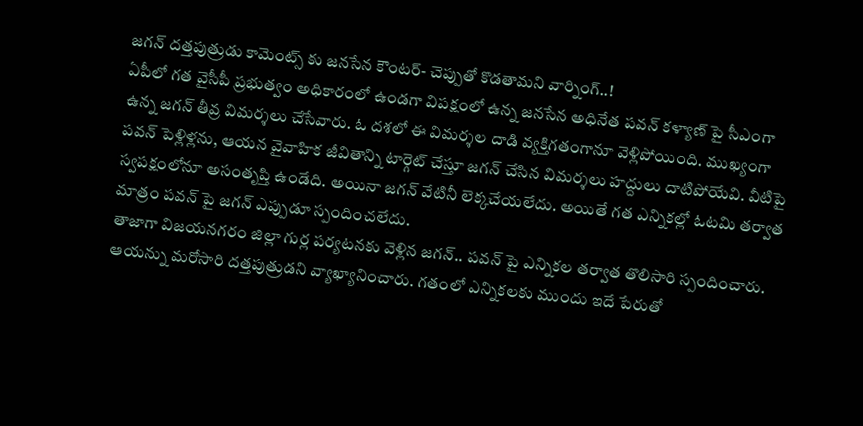జగన్ దత్తపుత్రుడు కామెంట్స్ కు జనసేన కౌంటర్- చెప్పుతో కొడతామని వార్నింగ్..!
ఏపీలో గత వైసీపీ ప్రభుత్వం అధికారంలో ఉండగా విపక్షంలో ఉన్న జనసేన అధినేత పవన్ కళ్యాణ్ పై సీఎంగా ఉన్న జగన్ తీవ్ర విమర్శలు చేసేవారు. ఓ దశలో ఈ విమర్శల దాడి వ్యక్తిగతంగానూ వెళ్లిపోయింది. ముఖ్యంగా పవన్ పెళ్లిళ్లను, ఆయన వైవాహిక జీవితాన్ని టార్గెట్ చేస్తూ జగన్ చేసిన విమర్శలు హద్దులు దాటిపోయేవి. వీటిపై స్వపక్షంలోనూ అసంతృప్తి ఉండేది. అయినా జగన్ వేటినీ లెక్కచేయలేదు. అయితే గత ఎన్నికల్లో ఓటమి తర్వాత మాత్రం పవన్ పై జగన్ ఎప్పుడూ స్పందించలేదు.
తాజాగా విజయనగరం జిల్లా గుర్ల పర్యటనకు వెళ్లిన జగన్.. పవన్ పై ఎన్నికల తర్వాత తొలిసారి స్పందించారు. ఆయన్ను మరోసారి దత్తపుత్రుడని వ్యాఖ్యానించారు. గతంలో ఎన్నికలకు ముందు ఇదే పేరుతో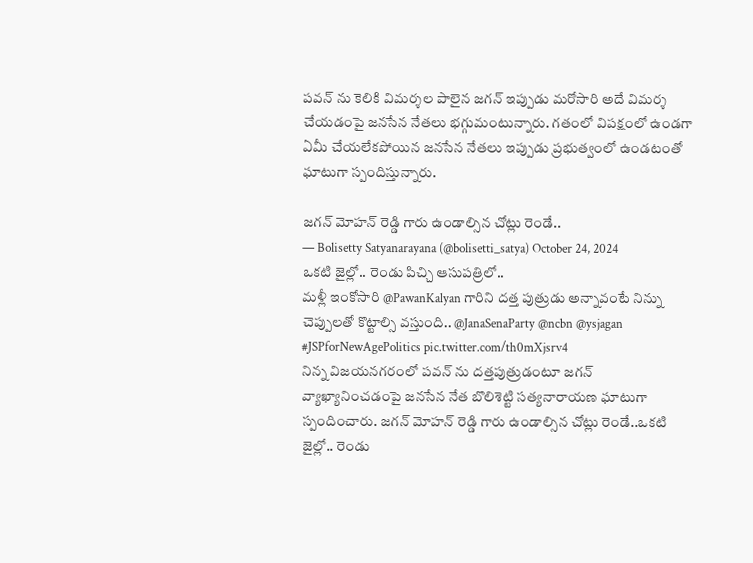పవన్ ను కెలికి విమర్శల పాలైన జగన్ ఇప్పుడు మరోసారి అదే విమర్శ చేయడంపై జనసేన నేతలు భగ్గుమంటున్నారు. గతంలో విపక్షంలో ఉండగా ఏమీ చేయలేకపోయిన జనసేన నేతలు ఇప్పుడు ప్రభుత్వంలో ఉండటంతో ఘాటుగా స్పందిస్తున్నారు.

జగన్ మోహన్ రెడ్డి గారు ఉండాల్సిన చోట్లు రెండే..
— Bolisetty Satyanarayana (@bolisetti_satya) October 24, 2024
ఒకటి జైల్లో.. రెండు పిచ్చి ఆసుపత్రిలో..
మళ్లీ ఇంకోసారి @PawanKalyan గారిని దత్త పుత్రుడు అన్నావంటే నిన్ను చెప్పులతో కొట్టాల్సి వస్తుంది.. @JanaSenaParty @ncbn @ysjagan #JSPforNewAgePolitics pic.twitter.com/th0mXjsrv4
నిన్న విజయనగరంలో పవన్ ను దత్తపుత్రుడంటూ జగన్ వ్యాఖ్యానించడంపై జనసేన నేత బొలిశెట్టి సత్యనారాయణ ఘాటుగా స్పందించారు. జగన్ మోహన్ రెడ్డి గారు ఉండాల్సిన చోట్లు రెండే..ఒకటి జైల్లో.. రెండు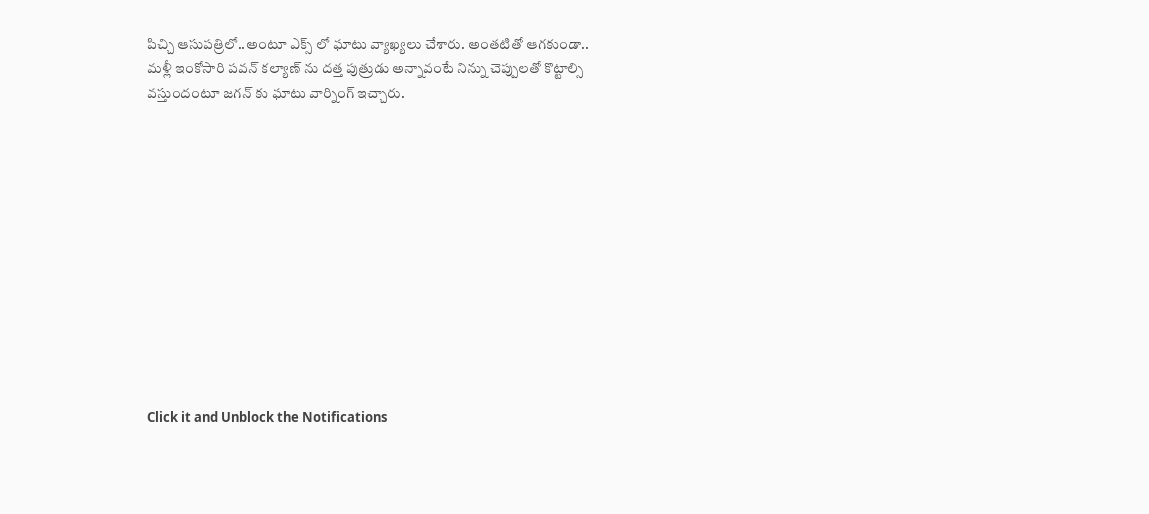పిచ్చి ఆసుపత్రిలో..అంటూ ఎక్స్ లో ఘాటు వ్యాఖ్యలు చేశారు. అంతటితో ఆగకుండా.. మళ్లీ ఇంకోసారి పవన్ కల్యాణ్ ను దత్త పుత్రుడు అన్నావంటే నిన్ను చెప్పులతో కొట్టాల్సి వస్తుందంటూ జగన్ కు ఘాటు వార్నింగ్ ఇచ్చారు.












Click it and Unblock the Notifications